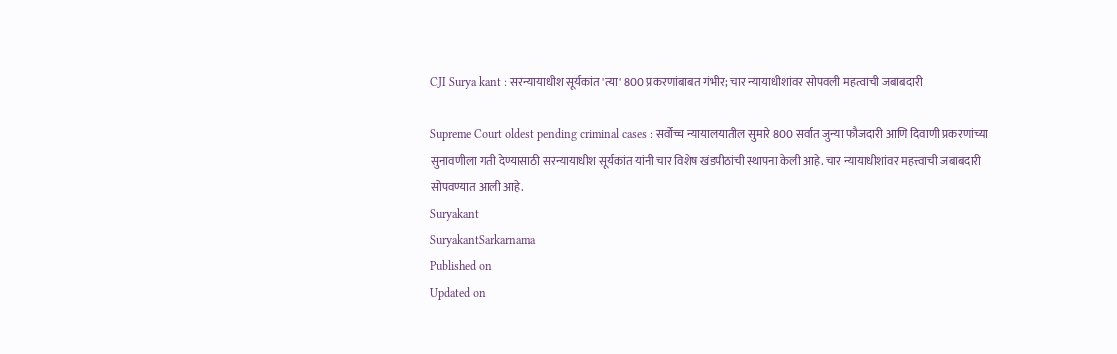CJI Surya kant : सरन्यायाधीश सूर्यकांत 'त्या' 800 प्रकरणांबाबत गंभीर; चार न्यायाधीशांवर सोपवली महत्वाची जबाबदारी

Supreme Court oldest pending criminal cases : सर्वोच्च न्यायालयातील सुमारे 800 सर्वात जुन्या फौजदारी आणि दिवाणी प्रकरणांच्या सुनावणीला गती देण्यासाठी सरन्यायाधीश सूर्यकांत यांनी चार विशेष खंडपीठांची स्थापना केली आहे. चार न्यायाधीशांवर महत्त्वाची जबाबदारी सोपवण्यात आली आहे.
Suryakant
SuryakantSarkarnama
Published on
Updated on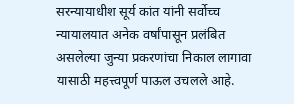सरन्यायाधीश सूर्य कांत यांनी सर्वोच्च न्यायालयात अनेक वर्षांपासून प्रलंबित असलेल्या जुन्या प्रकरणांचा निकाल लागावा यासाठी महत्त्वपूर्ण पाऊल उचलले आहे.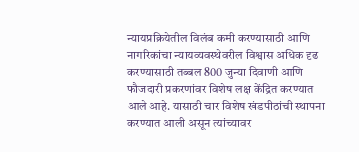न्यायप्रक्रियेतील विलंब कमी करण्यासाठी आणि नागरिकांचा न्यायव्यवस्थेवरील विश्वास अधिक दृढ करण्यासाठी तब्बल 800 जुन्या दिवाणी आणि फौजदारी प्रकरणांवर विशेष लक्ष केंद्रित करण्यात आले आहे. यासाठी चार विशेष खंडपीठांची स्थापना करण्यात आली असून त्यांच्यावर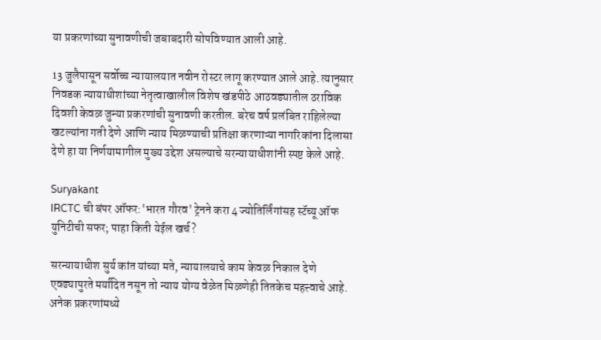या प्रकरणांच्या सुनावणीची जबाबदारी सोपविण्यात आली आहे.

13 जुलैपासून सर्वोच्च न्यायालयात नवीन रोस्टर लागू करण्यात आले आहे. त्यानुसार निवडक न्यायाधीशांच्या नेतृत्वाखालील विशेष खंडपीठे आठवड्यातील ठराविक दिवशी केवळ जुन्या प्रकरणांची सुनावणी करतील. बरेच वर्ष प्रलंबित राहिलेल्या खटल्यांना गती देणे आणि न्याय मिळण्याची प्रतिक्षा करणाऱ्या नागरिकांना दिलासा देणे हा या निर्णयामागील मुख्य उद्देश असल्याचे सरन्यायाधीशांनी स्पष्ट केले आहे.

Suryakant
IRCTC ची बंपर ऑफर:'भारत गौरव' ट्रेनने करा 4 ज्योतिर्लिंगांसह स्टॅच्यू ऑफ युनिटीची सफर; पाहा किती येईल खर्च?

सरन्यायाधीश सुर्य कांत यांच्या मते, न्यायालयाचे काम केवळ निकाल देणे एवढ्यापुरते मर्यादित नसून तो न्याय योग्य वेळेत मिळणेही तितकेच महत्त्वाचे आहे. अनेक प्रकरणांमध्ये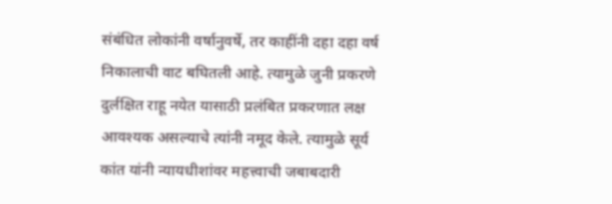संबंधित लोकांनी वर्षानुवर्षे, तर काहींनी दहा दहा वर्ष निकालाची वाट बघितली आहे. त्यामुळे जुनी प्रकरणे दुर्लक्षित राहू नयेत यासाठी प्रलंबित प्रकरणात लक्ष आवश्यक असल्याचे त्यांनी नमूद केले. त्यामुळे सूर्य कांत यांनी न्याय‍धीशांवर महत्त्वाची जबाबदारी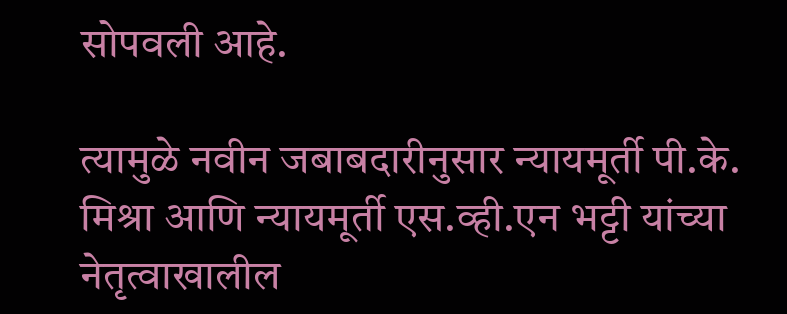सोपवली आहे.

त्यामुळे नवीन जबाबदारीनुसार न्यायमूर्ती पी.के. मिश्रा आणि न्यायमूर्ती एस.व्ही.एन भट्टी यांच्या नेतृत्वाखालील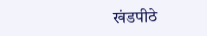खंडपीठे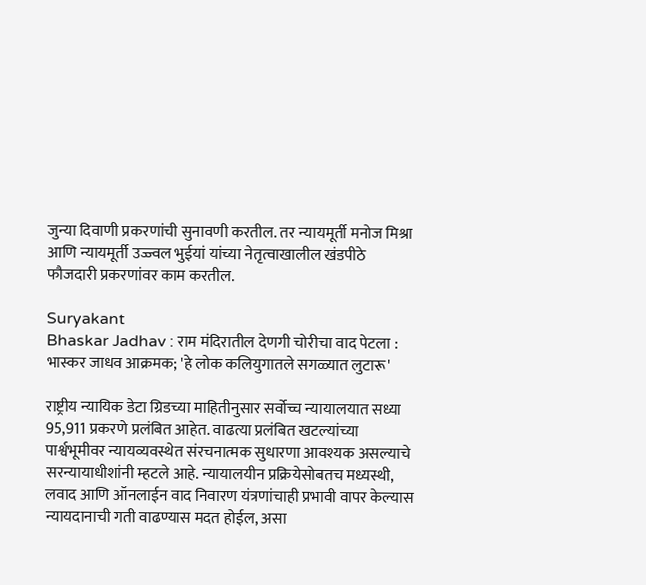जुन्या दिवाणी प्रकरणांची सुनावणी करतील. तर न्यायमूर्ती मनोज मिश्रा आणि न्यायमूर्ती उज्ज्वल भुईयां यांच्या नेतृत्वाखालील खंडपीठे फौजदारी प्रकरणांवर काम करतील.

Suryakant
Bhaskar Jadhav : राम मंदिरातील देणगी चोरीचा वाद पेटला : भास्कर जाधव आक्रमक; 'हे लोक कलियुगातले सगळ्यात लुटारू'

राष्ट्रीय न्यायिक डेटा ग्रिडच्या माहितीनुसार सर्वोच्च न्यायालयात सध्या 95,911 प्रकरणे प्रलंबित आहेत. वाढत्या प्रलंबित खटल्यांच्या पार्श्वभूमीवर न्यायव्यवस्थेत संरचनात्मक सुधारणा आवश्यक असल्याचे सरन्यायाधीशांनी म्हटले आहे. न्यायालयीन प्रक्रियेसोबतच मध्यस्थी, लवाद आणि ऑनलाईन वाद निवारण यंत्रणांचाही प्रभावी वापर केल्यास न्यायदानाची गती वाढण्यास मदत होईल, असा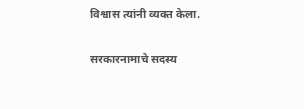विश्वास त्यांनी व्यक्त केला.

सरकारनामाचे सदस्य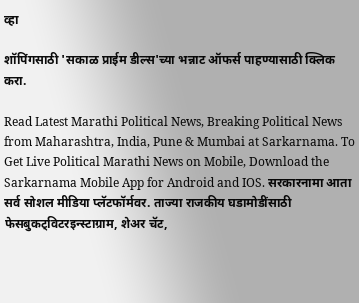व्हा

शॉपिंगसाठी 'सकाळ प्राईम डील्स'च्या भन्नाट ऑफर्स पाहण्यासाठी क्लिक करा.

Read Latest Marathi Political News, Breaking Political News from Maharashtra, India, Pune & Mumbai at Sarkarnama. To Get Live Political Marathi News on Mobile, Download the Sarkarnama Mobile App for Android and IOS. सरकारनामा आता सर्व सोशल मीडिया प्लॅटफॉर्मवर. ताज्या राजकीय घडामोडींसाठी फेसबुकट्विटरइन्स्टाग्राम, शेअर चॅट,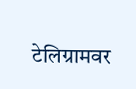टेलिग्रामवर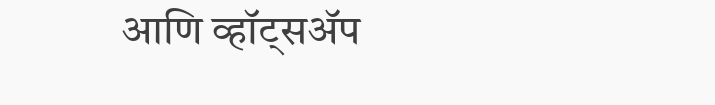आणि व्हॉट्सॲप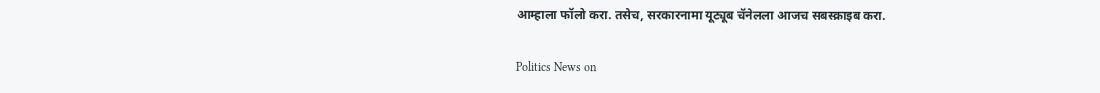आम्हाला फॉलो करा. तसेच, सरकारनामा यूट्यूब चॅनेलला आजच सबस्क्राइब करा.

Politics News on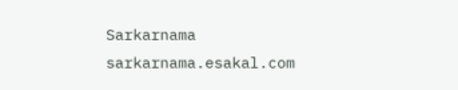Sarkarnama
sarkarnama.esakal.com